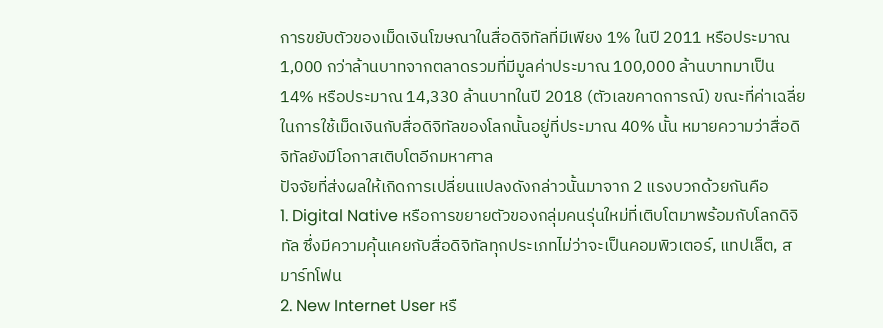การขยับตัวของเม็ดเงินโฆษณาในสื่อดิจิทัลที่มีเพียง 1% ในปี 2011 หรือประมาณ 1,000 กว่าล้านบาทจากตลาดรวมที่มีมูลค่าประมาณ 100,000 ล้านบาทมาเป็น 14% หรือประมาณ 14,330 ล้านบาทในปี 2018 (ตัวเลขคาดการณ์) ขณะที่ค่าเฉลี่ยในการใช้เม็ดเงินกับสื่อดิจิทัลของโลกนั้นอยู่ที่ประมาณ 40% นั้น หมายความว่าสื่อดิจิทัลยังมีโอกาสเติบโตอีกมหาศาล
ปัจจัยที่ส่งผลให้เกิดการเปลี่ยนแปลงดังกล่าวนั้นมาจาก 2 แรงบวกด้วยกันคือ
1. Digital Native หรือการขยายตัวของกลุ่มคนรุ่นใหม่ที่เติบโตมาพร้อมกับโลกดิจิทัล ซึ่งมีความคุ้นเคยกับสื่อดิจิทัลทุกประเภทไม่ว่าจะเป็นคอมพิวเตอร์, แทปเล็ต, สมาร์ทโฟน
2. New Internet User หรื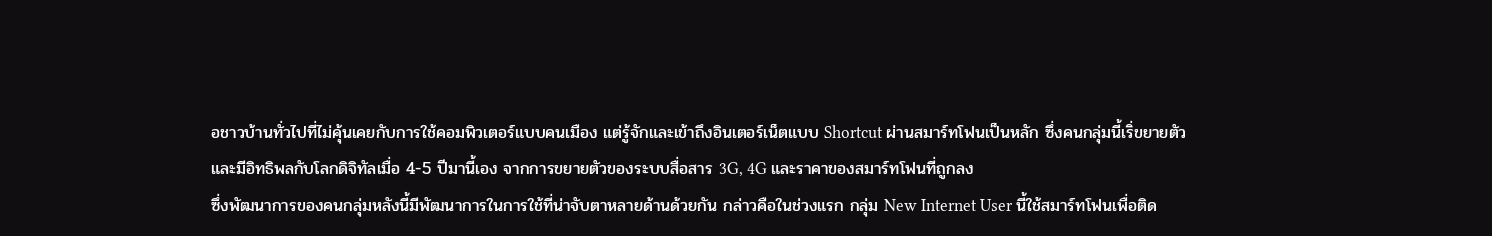อชาวบ้านทั่วไปที่ไม่คุ้นเคยกับการใช้คอมพิวเตอร์แบบคนเมือง แต่รู้จักและเข้าถึงอินเตอร์เน็ตแบบ Shortcut ผ่านสมาร์ทโฟนเป็นหลัก ซึ่งคนกลุ่มนี้เริ่ขยายตัวและมีอิทธิพลกับโลกดิจิทัลเมื่อ 4-5 ปีมานี้เอง จากการขยายตัวของระบบสื่อสาร 3G, 4G และราคาของสมาร์ทโฟนที่ถูกลง
ซึ่งพัฒนาการของคนกลุ่มหลังนี้มีพัฒนาการในการใช้ที่น่าจับตาหลายด้านด้วยกัน กล่าวคือในช่วงแรก กลุ่ม New Internet User นี้ใช้สมาร์ทโฟนเพื่อติด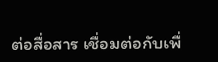ต่อสื่อสาร เชื่อมต่อกับเพื่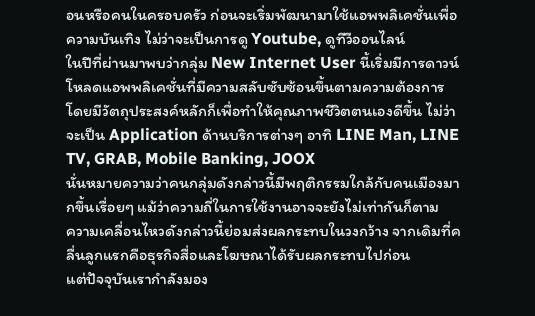อนหรือคนในครอบครัว ก่อนจะเริ่มพัฒนามาใช้แอพพลิเคชั่นเพื่อความบันเทิง ไม่ว่าจะเป็นการดู Youtube, ดูทีวีออนไลน์
ในปีที่ผ่านมาพบว่ากลุ่ม New Internet User นี้เริ่มมีการดาวน์โหลดแอพพลิเคชั่นที่มีความสลับซับซ้อนขึ้นตามความต้องการ โดยมีวัตถุประสงค์หลักก็เพื่อทำให้คุณภาพชีวิตตนเองดีขึ้น ไม่ว่าจะเป็น Application ด้านบริการต่างๆ อาทิ LINE Man, LINE TV, GRAB, Mobile Banking, JOOX
นั่นหมายความว่าคนกลุ่มดังกล่าวนี้มีพฤติกรรมใกล้กับคนเมืองมากขึ้นเรื่อยๆ แม้ว่าความถี่ในการใช้งานอาจจะยังไม่เท่ากันก็ตาม
ความเคลื่อนไหวดังกล่าวนี้ย่อมส่งผลกระทบในวงกว้าง จากเดิมที่คลื่นลูกแรกคือธุรกิจสื่อและโฆษณาได้รับผลกระทบไปก่อน
แต่ปัจจุบันเรากำลังมอง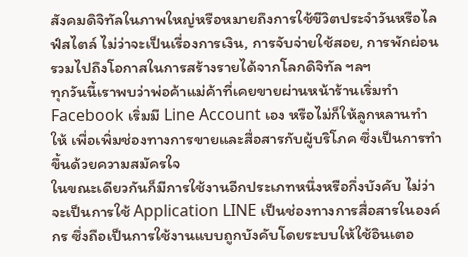สังคมดิจิทัลในภาพใหญ่หรือหมายถึงการใช้ขีวิตประจำวันหรือไลฟ์สไตล์ ไม่ว่าจะเป็นเรื่องการเงิน, การจับจ่ายใช้สอย, การพักผ่อน รวมไปถึงโอกาสในการสร้างรายได้จากโลกดิจิทัล ฯลฯ
ทุกวันนี้เราพบว่าพ่อค้าแม่ค้าที่เคยขายผ่านหน้าร้านเริ่มทำ Facebook เริ่มมี Line Account เอง หรือไม่ก็ให้ลูกหลานทำให้ เพื่อเพิ่มช่องทางการขายและสื่อสารกับผู้บริโภค ซึ่งเป็นการทำขึ้นด้วยความสมัครใจ
ในขณะเดียวกันก็มีการใช้งานอีกประเภทหนึ่งหรือกึ่งบังคับ ไม่ว่าจะเป็นการใช้ Application LINE เป็นช่องทางการสื่อสารในองค์กร ซึ่งถือเป็นการใช้งานแบบถูกบังคับโดยระบบให้ใช้อินเตอ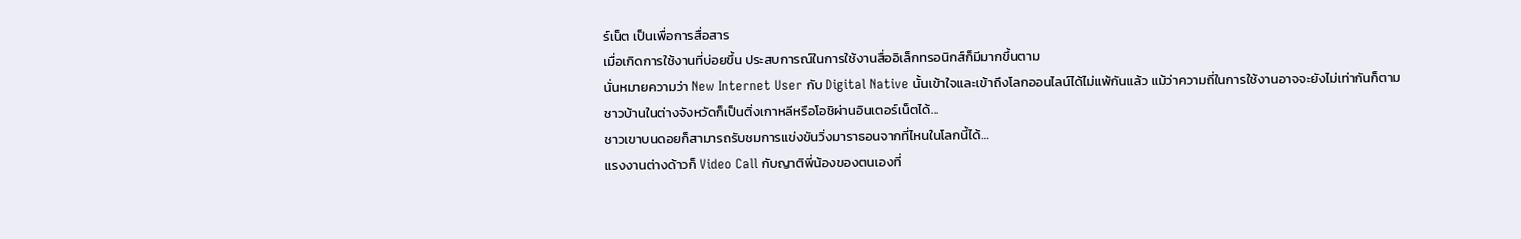ร์เน็ต เป็นเพื่อการสื่อสาร
เมื่อเกิดการใช้งานที่บ่อยขึ้น ประสบการณ์ในการใช้งานสื่ออิเล็กทรอนิกส์ก็มีมากขึ้นตาม
นั่นหมายความว่า New Internet User กับ Digital Native นั้นเข้าใจและเข้าถึงโลกออนไลน์ได้ไม่แพ้กันแล้ว แม้ว่าความถี่ในการใช้งานอาจจะยังไม่เท่ากันก็ตาม
ชาวบ้านในต่างจังหวัดก็เป็นติ่งเกาหลีหรือโอชิผ่านอินเตอร์เน็ตได้...
ชาวเขาบนดอยก็สามารถรับชมการแข่งขันวิ่งมาราธอนจากที่ไหนในโลกนี้ได้…
แรงงานต่างด้าวก็ Video Call กับญาติพี่น้องของตนเองที่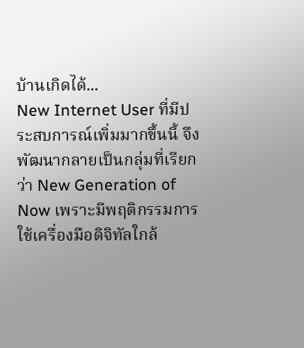บ้านเกิดได้...
New Internet User ที่มีประสบการณ์เพิ่มมากขึ้นนี้ จึงพัฒนากลายเป็นกลุ่มที่เรียกว่า New Generation of Now เพราะมีพฤติกรรมการใช้เครื่องมือดิจิทัลใกล้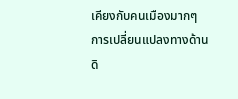เคียงกับคนเมืองมากๆ
การเปลี่ยนแปลงทางด้านดิ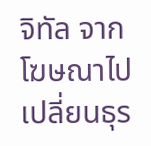จิทัล จากโฆษณาไปเปลี่ยนธุร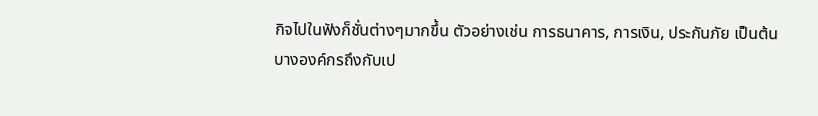กิจไปในฟังก็ชั่นต่างๆมากขึ้น ตัวอย่างเช่น การธนาคาร, การเงิน, ประกันภัย เป็นต้น
บางองค์กรถึงกับเป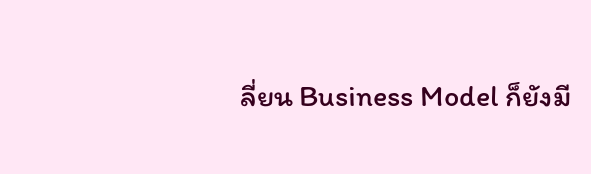ลี่ยน Business Model ก็ยังมี